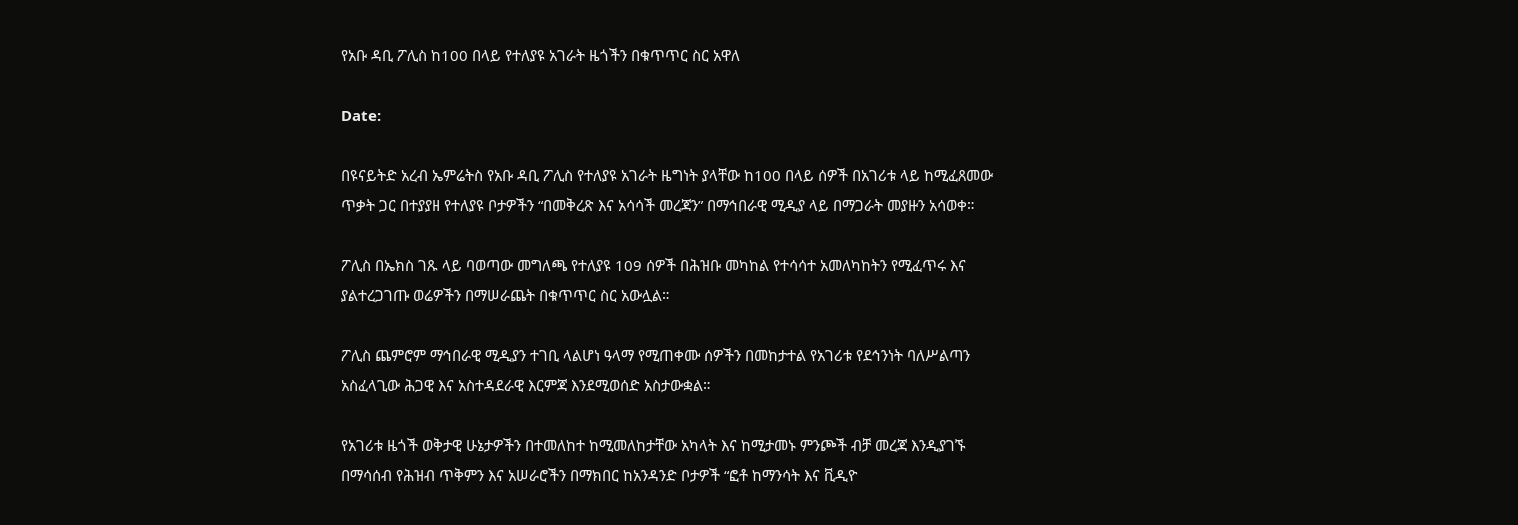የአቡ ዳቢ ፖሊስ ከ100 በላይ የተለያዩ አገራት ዜጎችን በቁጥጥር ስር አዋለ

Date:

በዩናይትድ አረብ ኤምሬትስ የአቡ ዳቢ ፖሊስ የተለያዩ አገራት ዜግነት ያላቸው ከ100 በላይ ሰዎች በአገሪቱ ላይ ከሚፈጸመው ጥቃት ጋር በተያያዘ የተለያዩ ቦታዎችን “በመቅረጽ እና አሳሳች መረጃን” በማኅበራዊ ሚዲያ ላይ በማጋራት መያዙን አሳወቀ።

ፖሊስ በኤክስ ገጹ ላይ ባወጣው መግለጫ የተለያዩ 109 ሰዎች በሕዝቡ መካከል የተሳሳተ አመለካከትን የሚፈጥሩ እና ያልተረጋገጡ ወሬዎችን በማሠራጨት በቁጥጥር ስር አውሏል።

ፖሊስ ጨምሮም ማኅበራዊ ሚዲያን ተገቢ ላልሆነ ዓላማ የሚጠቀሙ ሰዎችን በመከታተል የአገሪቱ የደኅንነት ባለሥልጣን አስፈላጊው ሕጋዊ እና አስተዳደራዊ እርምጃ እንደሚወሰድ አስታውቋል።

የአገሪቱ ዜጎች ወቅታዊ ሁኔታዎችን በተመለከተ ከሚመለከታቸው አካላት እና ከሚታመኑ ምንጮች ብቻ መረጃ እንዲያገኙ በማሳሰብ የሕዝብ ጥቅምን እና አሠራሮችን በማክበር ከአንዳንድ ቦታዎች “ፎቶ ከማንሳት እና ቪዲዮ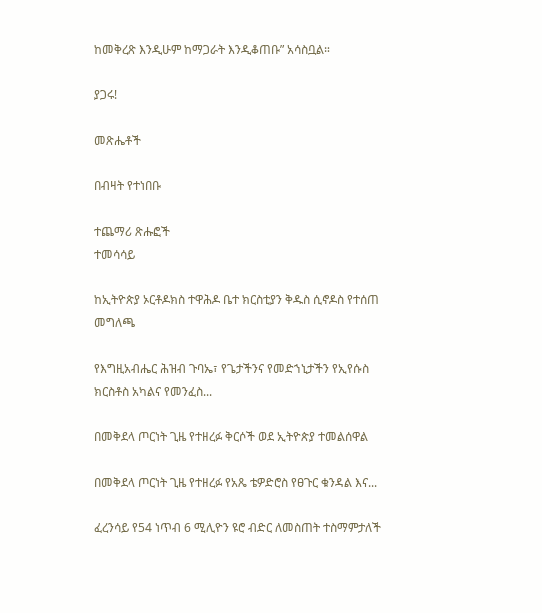ከመቅረጽ እንዲሁም ከማጋራት እንዲቆጠቡ” አሳስቧል።

ያጋሩ!

መጽሔቶች

በብዛት የተነበቡ

ተጨማሪ ጽሑፎች
ተመሳሳይ

ከኢትዮጵያ ኦርቶዶክስ ተዋሕዶ ቤተ ክርስቲያን ቅዱስ ሲኖዶስ የተሰጠ መግለጫ

የእግዚአብሔር ሕዝብ ጉባኤ፣ የጌታችንና የመድኀኒታችን የኢየሱስ ክርስቶስ አካልና የመንፈስ...

በመቅደላ ጦርነት ጊዜ የተዘረፉ ቅርሶች ወደ ኢትዮጵያ ተመልሰዋል

በመቅደላ ጦርነት ጊዜ የተዘረፉ የአጼ ቴዎድሮስ የፀጉር ቁንዳል እና...

ፈረንሳይ የ54 ነጥብ 6 ሚሊዮን ዩሮ ብድር ለመስጠት ተስማምታለች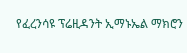የፈረንሳዩ ፕሬዚዳንት ኢማኑኤል ማክሮን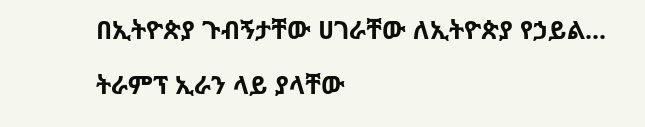በኢትዮጵያ ጉብኝታቸው ሀገራቸው ለኢትዮጵያ የኃይል...

ትራምፕ ኢራን ላይ ያላቸው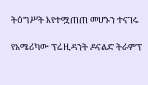ትዕግሥት እየተሟጠጠ መሆኑን ተናገሩ

የአሜሪካው ፕሬዚዳንት ዶናልድ ትራምፕ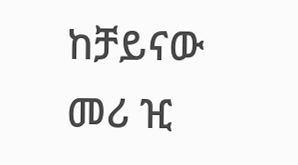ከቻይናው መሪ ዢ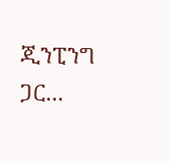ጂንፒንግ ጋር...